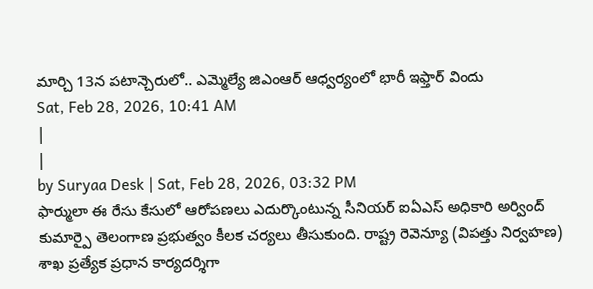మార్చి 13న పటాన్చెరులో.. ఎమ్మెల్యే జిఎంఆర్ ఆధ్వర్యంలో భారీ ఇఫ్తార్ విందు
Sat, Feb 28, 2026, 10:41 AM
|
|
by Suryaa Desk | Sat, Feb 28, 2026, 03:32 PM
ఫార్ములా ఈ రేసు కేసులో ఆరోపణలు ఎదుర్కొంటున్న సీనియర్ ఐఏఎస్ అధికారి అర్వింద్ కుమార్పై తెలంగాణ ప్రభుత్వం కీలక చర్యలు తీసుకుంది. రాష్ట్ర రెవెన్యూ (విపత్తు నిర్వహణ) శాఖ ప్రత్యేక ప్రధాన కార్యదర్శిగా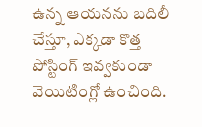ఉన్న ఆయనను బదిలీ చేస్తూ, ఎక్కడా కొత్త పోస్టింగ్ ఇవ్వకుండా వెయిటింగ్లో ఉంచింది.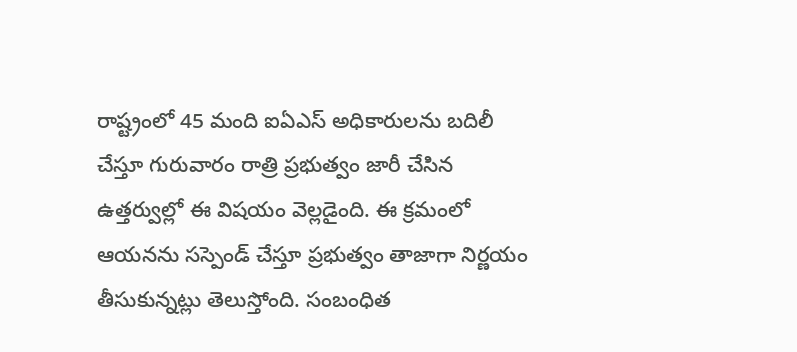రాష్ట్రంలో 45 మంది ఐఏఎస్ అధికారులను బదిలీ చేస్తూ గురువారం రాత్రి ప్రభుత్వం జారీ చేసిన ఉత్తర్వుల్లో ఈ విషయం వెల్లడైంది. ఈ క్రమంలో ఆయనను సస్పెండ్ చేస్తూ ప్రభుత్వం తాజాగా నిర్ణయం తీసుకున్నట్లు తెలుస్తోంది. సంబంధిత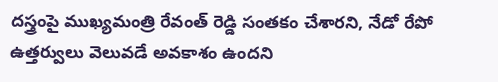దస్త్రంపై ముఖ్యమంత్రి రేవంత్ రెడ్డి సంతకం చేశారని, నేడో రేపో ఉత్తర్వులు వెలువడే అవకాశం ఉందని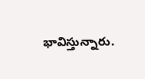భావిస్తున్నారు.